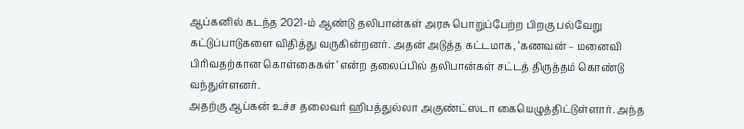ஆப்கனில் கடந்த 2021-ம் ஆண்டு தலிபான்கள் அரசு பொறுப்பேற்ற பிறகு பல்வேறு கட்டுப்பாடுகளை விதித்து வருகின்றனர். அதன் அடுத்த கட்டமாக, ‘கணவன் – மனைவி பிரிவதற்கான கொள்கைகள்’ என்ற தலைப்பில் தலிபான்கள் சட்டத் திருத்தம் கொண்டு வந்துள்ளனர்.
அதற்கு ஆப்கன் உச்ச தலைவர் ஹிபத்துல்லா அகுண்ட்ஸடா கையெழுத்திட்டுள்ளார். அந்த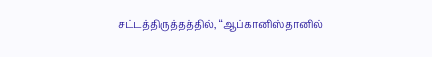சட்டத்திருத்தத்தில், ‘‘ஆப்கானிஸ்தானில்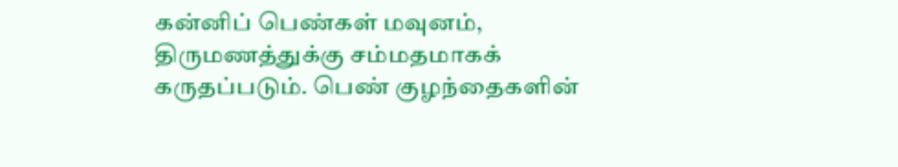கன்னிப் பெண்கள் மவுனம், திருமணத்துக்கு சம்மதமாகக் கருதப்படும். பெண் குழந்தைகளின்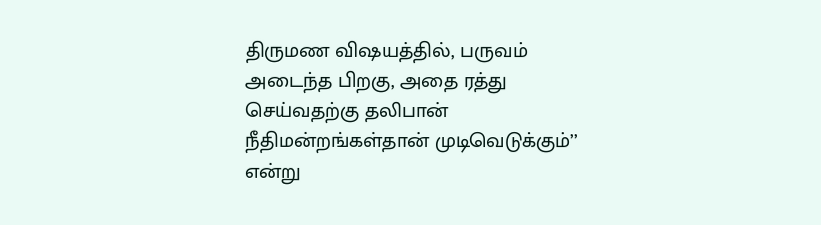திருமண விஷயத்தில், பருவம் அடைந்த பிறகு, அதை ரத்து செய்வதற்கு தலிபான் நீதிமன்றங்கள்தான் முடிவெடுக்கும்’’ என்று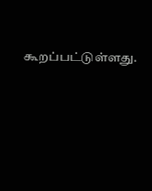கூறப்பட்டுள்ளது.